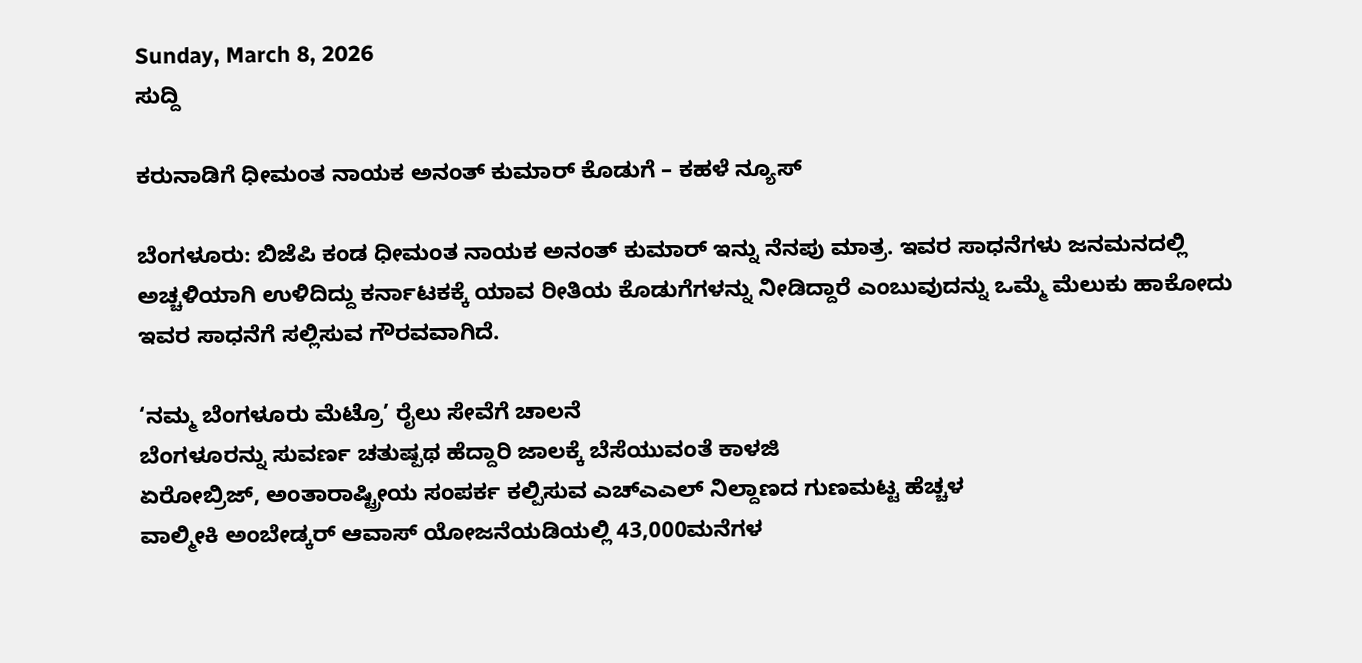Sunday, March 8, 2026
ಸುದ್ದಿ

ಕರುನಾಡಿಗೆ ಧೀಮಂತ ನಾಯಕ ಅನಂತ್ ಕುಮಾರ್ ಕೊಡುಗೆ – ಕಹಳೆ ನ್ಯೂಸ್

ಬೆಂಗಳೂರು: ಬಿಜೆಪಿ ಕಂಡ ಧೀಮಂತ ನಾಯಕ ಅನಂತ್ ಕುಮಾರ್ ಇನ್ನು ನೆನಪು ಮಾತ್ರ. ಇವರ ಸಾಧನೆಗಳು ಜನಮನದಲ್ಲಿ ಅಚ್ಚಳಿಯಾಗಿ ಉಳಿದಿದ್ದು ಕರ್ನಾಟಕಕ್ಕೆ ಯಾವ ರೀತಿಯ ಕೊಡುಗೆಗಳನ್ನು ನೀಡಿದ್ದಾರೆ ಎಂಬುವುದನ್ನು ಒಮ್ಮೆ ಮೆಲುಕು ಹಾಕೋದು ಇವರ ಸಾಧನೆಗೆ ಸಲ್ಲಿಸುವ ಗೌರವವಾಗಿದೆ.

‘ನಮ್ಮ ಬೆಂಗಳೂರು ಮೆಟ್ರೊ’ ರೈಲು ಸೇವೆಗೆ ಚಾಲನೆ
ಬೆಂಗಳೂರನ್ನು ಸುವರ್ಣ ಚತುಷ್ಪಥ ಹೆದ್ದಾರಿ ಜಾಲಕ್ಕೆ ಬೆಸೆಯುವಂತೆ ಕಾಳಜಿ
ಏರೋಬ್ರಿಜ್, ಅಂತಾರಾಷ್ಟ್ರೀಯ ಸಂಪರ್ಕ ಕಲ್ಪಿಸುವ ಎಚ್‌ಎಎಲ್ ನಿಲ್ದಾಣದ ಗುಣಮಟ್ಟ ಹೆಚ್ಚಳ
ವಾಲ್ಮೀಕಿ ಅಂಬೇಡ್ಕರ್ ಆವಾಸ್ ಯೋಜನೆಯಡಿಯಲ್ಲಿ 43,000ಮನೆಗಳ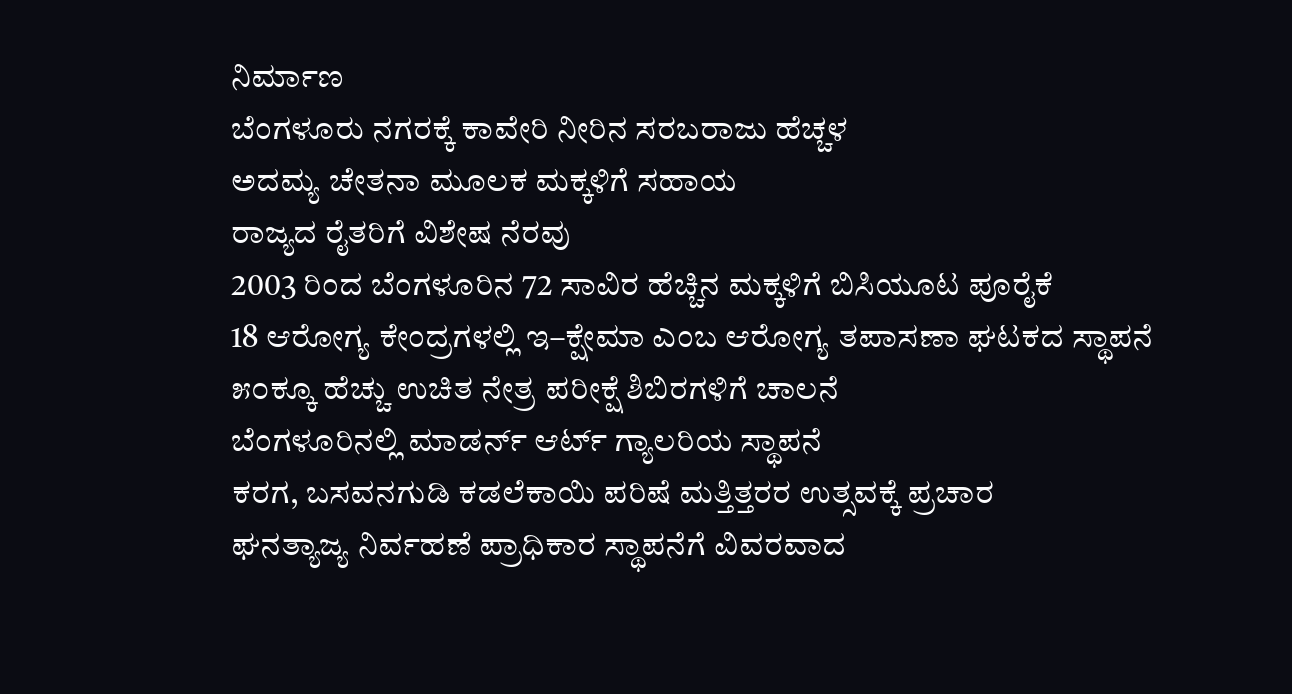ನಿರ್ಮಾಣ
ಬೆಂಗಳೂರು ನಗರಕ್ಕೆ ಕಾವೇರಿ ನೀರಿನ ಸರಬರಾಜು ಹೆಚ್ಚಳ
ಅದಮ್ಯ ಚೇತನಾ ಮೂಲಕ ಮಕ್ಕಳಿಗೆ ಸಹಾಯ
ರಾಜ್ಯದ ರೈತರಿಗೆ ವಿಶೇಷ ನೆರವು
2003 ರಿಂದ ಬೆಂಗಳೂರಿನ 72 ಸಾವಿರ ಹೆಚ್ಚಿನ ಮಕ್ಕಳಿಗೆ ಬಿಸಿಯೂಟ ಪೂರೈಕೆ
18 ಆರೋಗ್ಯ ಕೇಂದ್ರಗಳಲ್ಲಿ ಇ–ಕ್ಷೇಮಾ ಎಂಬ ಆರೋಗ್ಯ ತಪಾಸಣಾ ಘಟಕದ ಸ್ಥಾಪನೆ
೫೦ಕ್ಕೂ ಹೆಚ್ಚು ಉಚಿತ ನೇತ್ರ ಪರೀಕ್ಷೆ ಶಿಬಿರಗಳಿಗೆ ಚಾಲನೆ
ಬೆಂಗಳೂರಿನಲ್ಲಿ ಮಾಡರ್ನ್ ಆರ್ಟ್ ಗ್ಯಾಲರಿಯ ಸ್ಥಾಪನೆ
ಕರಗ, ಬಸವನಗುಡಿ ಕಡಲೆಕಾಯಿ ಪರಿಷೆ ಮತ್ತಿತ್ತರರ ಉತ್ಸವಕ್ಕೆ ಪ್ರಚಾರ
ಘನತ್ಯಾಜ್ಯ ನಿರ್ವಹಣೆ ಪ್ರಾಧಿಕಾರ ಸ್ಥಾಪನೆಗೆ ವಿವರವಾದ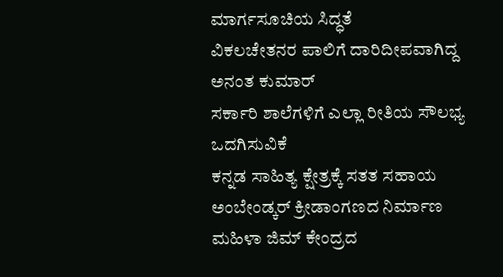ಮಾರ್ಗಸೂಚಿಯ ಸಿದ್ಧತೆ
ವಿಕಲಚೇತನರ ಪಾಲಿಗೆ ದಾರಿದೀಪವಾಗಿದ್ದ ಅನಂತ ಕುಮಾರ್
ಸರ್ಕಾರಿ ಶಾಲೆಗಳಿಗೆ ಎಲ್ಲಾ ರೀತಿಯ ಸೌಲಭ್ಯ ಒದಗಿಸುವಿಕೆ
ಕನ್ನಡ ಸಾಹಿತ್ಯ ಕ್ಷೇತ್ರಕ್ಕೆ ಸತತ ಸಹಾಯ
ಅಂಬೇಂಡ್ಕರ್ ಕ್ರೀಡಾಂಗಣದ ನಿರ್ಮಾಣ
ಮಹಿಳಾ ಜಿಮ್ ಕೇಂದ್ರದ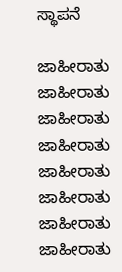ಸ್ಥಾಪನೆ

ಜಾಹೀರಾತು
ಜಾಹೀರಾತು
ಜಾಹೀರಾತು
ಜಾಹೀರಾತು
ಜಾಹೀರಾತು
ಜಾಹೀರಾತು
ಜಾಹೀರಾತು
ಜಾಹೀರಾತು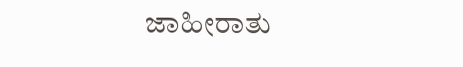ಜಾಹೀರಾತು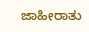ಜಾಹೀರಾತು